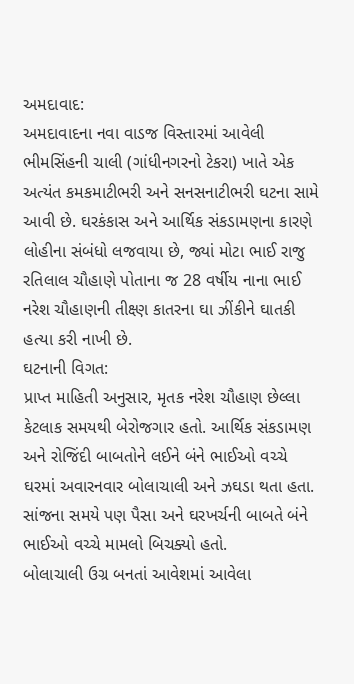અમદાવાદ:
અમદાવાદના નવા વાડજ વિસ્તારમાં આવેલી ભીમસિંહની ચાલી (ગાંધીનગરનો ટેકરા) ખાતે એક અત્યંત કમકમાટીભરી અને સનસનાટીભરી ઘટના સામે આવી છે. ઘરકંકાસ અને આર્થિક સંકડામણના કારણે લોહીના સંબંધો લજવાયા છે, જ્યાં મોટા ભાઈ રાજુ રતિલાલ ચૌહાણે પોતાના જ 28 વર્ષીય નાના ભાઈ નરેશ ચૌહાણની તીક્ષ્ણ કાતરના ઘા ઝીંકીને ઘાતકી હત્યા કરી નાખી છે.
ઘટનાની વિગત:
પ્રાપ્ત માહિતી અનુસાર, મૃતક નરેશ ચૌહાણ છેલ્લા કેટલાક સમયથી બેરોજગાર હતો. આર્થિક સંકડામણ અને રોજિંદી બાબતોને લઈને બંને ભાઈઓ વચ્ચે ઘરમાં અવારનવાર બોલાચાલી અને ઝઘડા થતા હતા. સાંજના સમયે પણ પૈસા અને ઘરખર્ચની બાબતે બંને ભાઈઓ વચ્ચે મામલો બિચક્યો હતો.
બોલાચાલી ઉગ્ર બનતાં આવેશમાં આવેલા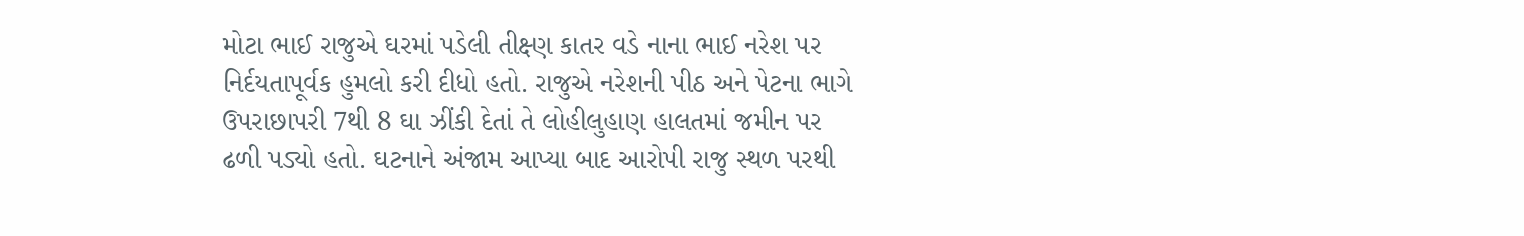મોટા ભાઈ રાજુએ ઘરમાં પડેલી તીક્ષ્ણ કાતર વડે નાના ભાઈ નરેશ પર નિર્દયતાપૂર્વક હુમલો કરી દીધો હતો. રાજુએ નરેશની પીઠ અને પેટના ભાગે ઉપરાછાપરી 7થી 8 ઘા ઝીંકી દેતાં તે લોહીલુહાણ હાલતમાં જમીન પર ઢળી પડ્યો હતો. ઘટનાને અંજામ આપ્યા બાદ આરોપી રાજુ સ્થળ પરથી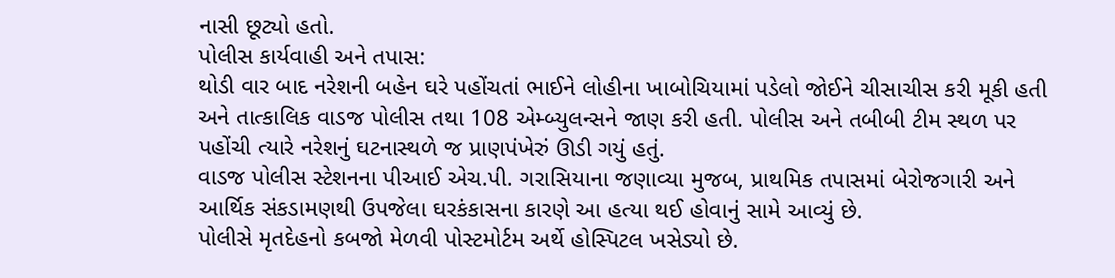નાસી છૂટ્યો હતો.
પોલીસ કાર્યવાહી અને તપાસ:
થોડી વાર બાદ નરેશની બહેન ઘરે પહોંચતાં ભાઈને લોહીના ખાબોચિયામાં પડેલો જોઈને ચીસાચીસ કરી મૂકી હતી અને તાત્કાલિક વાડજ પોલીસ તથા 108 એમ્બ્યુલન્સને જાણ કરી હતી. પોલીસ અને તબીબી ટીમ સ્થળ પર પહોંચી ત્યારે નરેશનું ઘટનાસ્થળે જ પ્રાણપંખેરું ઊડી ગયું હતું.
વાડજ પોલીસ સ્ટેશનના પીઆઈ એચ.પી. ગરાસિયાના જણાવ્યા મુજબ, પ્રાથમિક તપાસમાં બેરોજગારી અને આર્થિક સંકડામણથી ઉપજેલા ઘરકંકાસના કારણે આ હત્યા થઈ હોવાનું સામે આવ્યું છે.
પોલીસે મૃતદેહનો કબજો મેળવી પોસ્ટમોર્ટમ અર્થે હોસ્પિટલ ખસેડ્યો છે.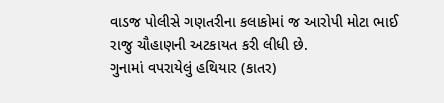વાડજ પોલીસે ગણતરીના કલાકોમાં જ આરોપી મોટા ભાઈ રાજુ ચૌહાણની અટકાયત કરી લીધી છે.
ગુનામાં વપરાયેલું હથિયાર (કાતર)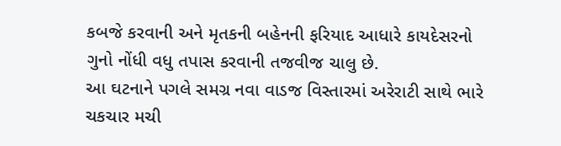કબજે કરવાની અને મૃતકની બહેનની ફરિયાદ આધારે કાયદેસરનો ગુનો નોંધી વધુ તપાસ કરવાની તજવીજ ચાલુ છે.
આ ઘટનાને પગલે સમગ્ર નવા વાડજ વિસ્તારમાં અરેરાટી સાથે ભારે ચકચાર મચી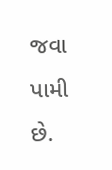જવા પામી છે.